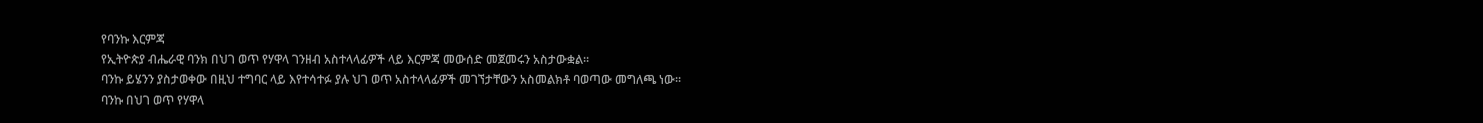የባንኩ እርምጃ
የኢትዮጵያ ብሔራዊ ባንክ በህገ ወጥ የሃዋላ ገንዘብ አስተላላፊዎች ላይ እርምጃ መውሰድ መጀመሩን አስታውቋል።
ባንኩ ይሄንን ያስታወቀው በዚህ ተግባር ላይ እየተሳተፉ ያሉ ህገ ወጥ አስተላላፊዎች መገኘታቸውን አስመልክቶ ባወጣው መግለጫ ነው።
ባንኩ በህገ ወጥ የሃዋላ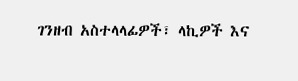ገንዘብ አስተላላፊዎች፣ ላኪዎች እና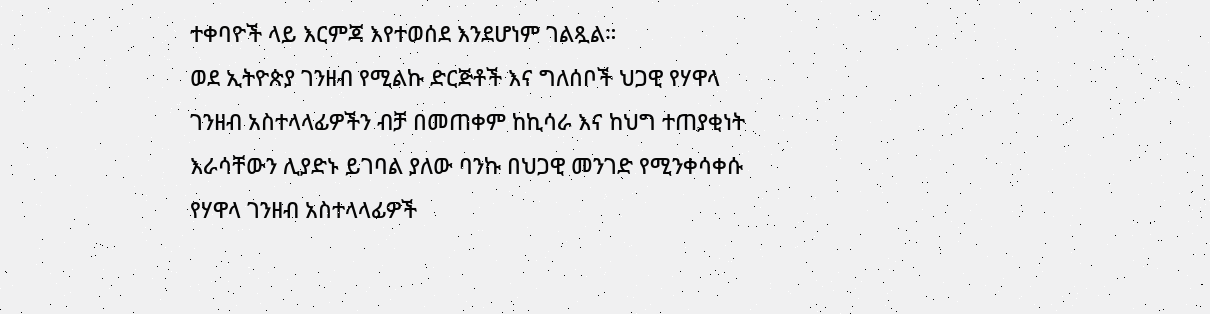ተቀባዮች ላይ እርምጃ እየተወሰደ እንደሆነም ገልጿል።
ወደ ኢትዮጵያ ገንዘብ የሚልኩ ድርጅቶች እና ግለሰቦች ህጋዊ የሃዋላ ገንዘብ አስተላላፊዎችን ብቻ በመጠቀም ከኪሳራ እና ከህግ ተጠያቂነት እራሳቸውን ሊያድኑ ይገባል ያለው ባንኩ በህጋዊ መንገድ የሚንቀሳቀሱ የሃዋላ ገንዘብ አስተላላፊዎች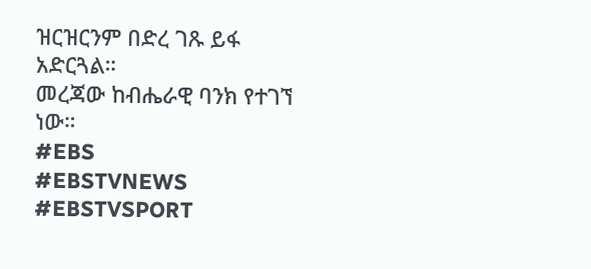ዝርዝርንም በድረ ገጹ ይፋ አድርጓል።
መረጃው ከብሔራዊ ባንክ የተገኘ ነው።
#EBS
#EBSTVNEWS
#EBSTVSPORT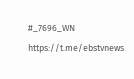#_7696_WN
https://t.me/ebstvnews